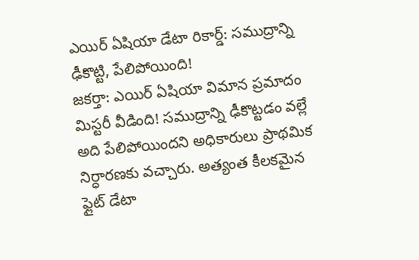ఎయిర్ ఏషియా డేటా రికార్డ్: సముద్రాన్ని ఢీకొట్టి, పేలిపోయింది!
జకర్తా: ఎయిర్ ఏషియా విమాన ప్రమాదం మిస్టరీ వీడింది! సముద్రాన్ని ఢీకొట్టడం వల్లే అది పేలిపోయిందని అధికారులు ప్రాథమిక నిర్ధారణకు వచ్చారు. అత్యంత కీలకమైన ఫ్లైట్ డేటా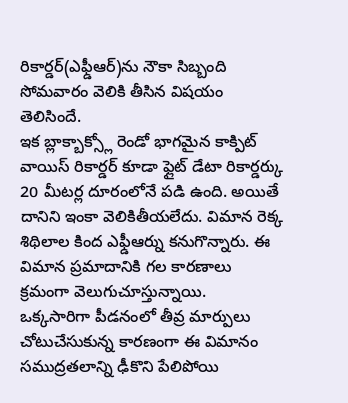రికార్డర్(ఎఫ్డీఆర్)ను నౌకా సిబ్బంది సోమవారం వెలికి తీసిన విషయం తెలిసిందే.
ఇక బ్లాక్బాక్స్లో రెండో భాగమైన కాక్పిట్ వాయిస్ రికార్డర్ కూడా ఫ్లైట్ డేటా రికార్డర్కు 20 మీటర్ల దూరంలోనే పడి ఉంది. అయితే దానిని ఇంకా వెలికితీయలేదు. విమాన రెక్క శిథిలాల కింద ఎఫ్డీఆర్ను కనుగొన్నారు. ఈ విమాన ప్రమాదానికి గల కారణాలు క్రమంగా వెలుగుచూస్తున్నాయి.
ఒక్కసారిగా పీడనంలో తీవ్ర మార్పులు చోటుచేసుకున్న కారణంగా ఈ విమానం సముద్రతలాన్ని ఢీకొని పేలిపోయి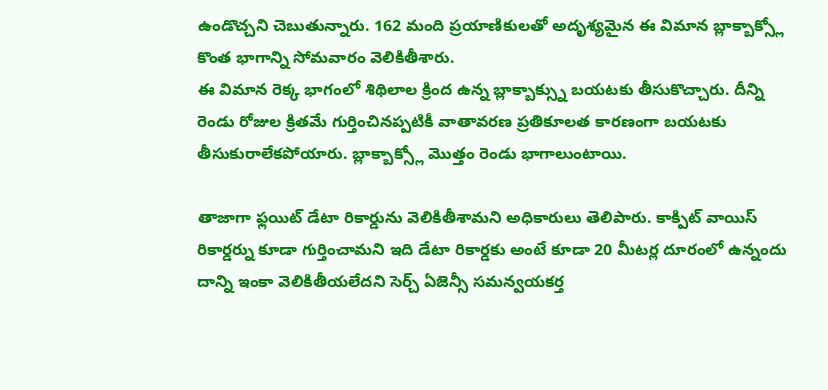ఉండొచ్చని చెబుతున్నారు. 162 మంది ప్రయాణికులతో అదృశ్యమైన ఈ విమాన బ్లాక్బాక్స్లో కొంత భాగాన్ని సోమవారం వెలికితీశారు.
ఈ విమాన రెక్క భాగంలో శిథిలాల క్రింద ఉన్న బ్లాక్బాక్స్ను బయటకు తీసుకొచ్చారు. దీన్ని రెండు రోజుల క్రితమే గుర్తించినప్పటికీ వాతావరణ ప్రతికూలత కారణంగా బయటకు తీసుకురాలేకపోయారు. బ్లాక్బాక్స్లో మొత్తం రెండు భాగాలుంటాయి.

తాజాగా ఫ్లయిట్ డేటా రికార్డును వెలికితీశామని అధికారులు తెలిపారు. కాక్పిట్ వాయిస్ రికార్డర్ను కూడా గుర్తించామని ఇది డేటా రికార్డకు అంటే కూడా 20 మీటర్ల దూరంలో ఉన్నందు దాన్ని ఇంకా వెలికితీయలేదని సెర్చ్ ఏజెన్సీ సమన్వయకర్త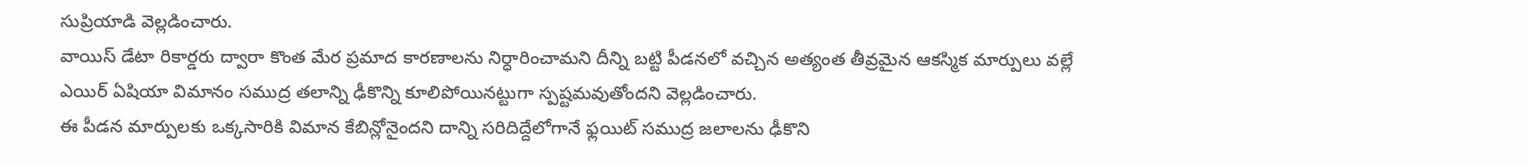సుప్రియాడి వెల్లడించారు.
వాయిస్ డేటా రికార్డరు ద్వారా కొంత మేర ప్రమాద కారణాలను నిర్ధారించామని దీన్ని బట్టి పీడనలో వచ్చిన అత్యంత తీవ్రమైన ఆకస్మిక మార్పులు వల్లే ఎయిర్ ఏషియా విమానం సముద్ర తలాన్ని ఢీకొన్ని కూలిపోయినట్టుగా స్పష్టమవుతోందని వెల్లడించారు.
ఈ పీడన మార్పులకు ఒక్కసారికి విమాన కేబిన్లోనైందని దాన్ని సరిదిద్దేలోగానే ఫ్లయిట్ సముద్ర జలాలను ఢీకొని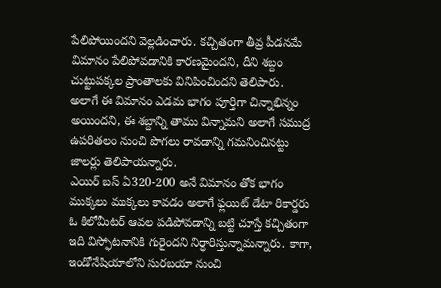పేలిపోయిందని వెల్లడించారు. కచ్చితంగా తీవ్ర పీడనమే విమానం పేలిపోవడానికి కారణమైందని, దీని శబ్దం చుట్టుపక్కల ప్రాంతాలకు వినిపించిందని తెలిపారు.
అలాగే ఈ విమానం ఎడమ భాగం పూర్తిగా చిన్నాభిన్నం అయిందని, ఈ శబ్దాన్ని తాము విన్నామని అలాగే సముద్ర ఉపరితలం నుంచి పొగలు రావడాన్ని గమనించినట్టు జాలర్లు తెలిపాయన్నారు.
ఎయిర్ బస్ ఏ320-200 అనే విమానం తోక భాగం ముక్కలు ముక్కలు కావడం అలాగే ఫ్లయిట్ డేటా రికార్డరు ఓ కిలోమీటర్ ఆవల పడిపోవడాన్ని బట్టి చూస్తే కచ్చితంగా ఇది విస్ఫోటనానికి గురైందని నిర్ధారిస్తున్నామన్నారు. కాగా, ఇండోనేషియాలోని సురబయా నుంచి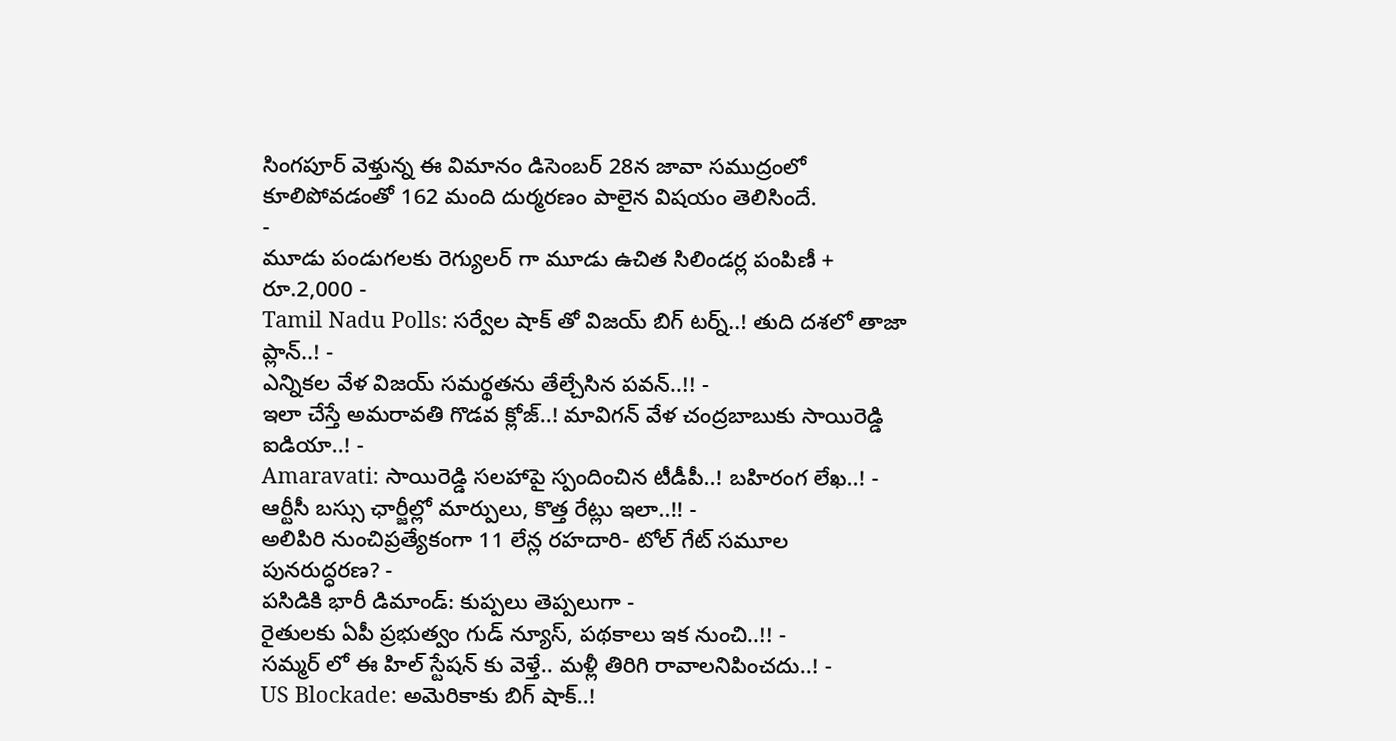సింగపూర్ వెళ్తున్న ఈ విమానం డిసెంబర్ 28న జావా సముద్రంలో కూలిపోవడంతో 162 మంది దుర్మరణం పాలైన విషయం తెలిసిందే.
-
మూడు పండుగలకు రెగ్యులర్ గా మూడు ఉచిత సిలిండర్ల పంపిణీ + రూ.2,000 -
Tamil Nadu Polls: సర్వేల షాక్ తో విజయ్ బిగ్ టర్న్..! తుది దశలో తాజా ప్లాన్..! -
ఎన్నికల వేళ విజయ్ సమర్థతను తేల్చేసిన పవన్..!! -
ఇలా చేస్తే అమరావతి గొడవ క్లోజ్..! మావిగన్ వేళ చంద్రబాబుకు సాయిరెడ్డి ఐడియా..! -
Amaravati: సాయిరెడ్డి సలహాపై స్పందించిన టీడీపీ..! బహిరంగ లేఖ..! -
ఆర్టీసీ బస్సు ఛార్జీల్లో మార్పులు, కొత్త రేట్లు ఇలా..!! -
అలిపిరి నుంచిప్రత్యేకంగా 11 లేన్ల రహదారి- టోల్ గేట్ సమూల పునరుద్ధరణ? -
పసిడికి భారీ డిమాండ్: కుప్పలు తెప్పలుగా -
రైతులకు ఏపీ ప్రభుత్వం గుడ్ న్యూస్, పథకాలు ఇక నుంచి..!! -
సమ్మర్ లో ఈ హిల్ స్టేషన్ కు వెళ్తే.. మళ్లీ తిరిగి రావాలనిపించదు..! -
US Blockade: అమెరికాకు బిగ్ షాక్..!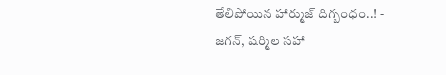తేలిపోయిన హార్ముజ్ దిగ్బంధం..! -
జగన్, షర్మిల సహా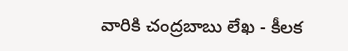వారికి చంద్రబాబు లేఖ - కీలక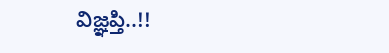విజ్ఞప్తి..!!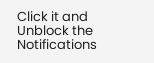Click it and Unblock the Notifications